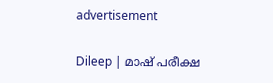advertisement

Dileep | മാഷ് പരീക്ഷ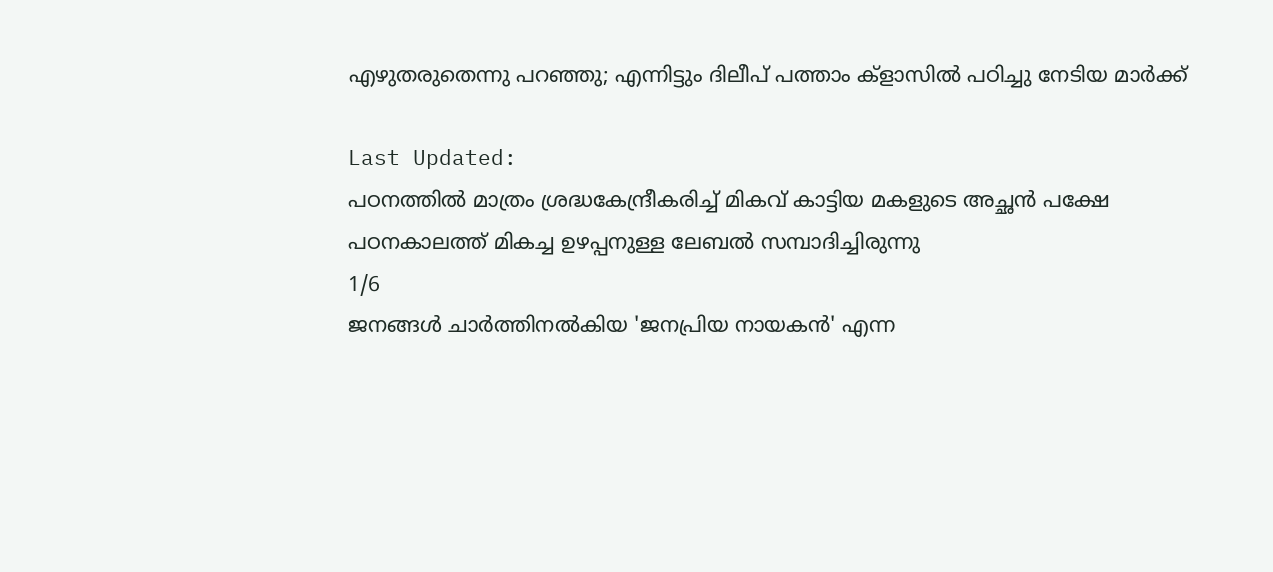എഴുതരുതെന്നു പറഞ്ഞു; എന്നിട്ടും ദിലീപ് പത്താം ക്‌ളാസിൽ പഠിച്ചു നേടിയ മാർക്ക്

Last Updated:
പഠനത്തിൽ മാത്രം ശ്രദ്ധകേന്ദ്രീകരിച്ച്‌ മികവ് കാട്ടിയ മകളുടെ അച്ഛൻ പക്ഷേ പഠനകാലത്ത് മികച്ച ഉഴപ്പനുള്ള ലേബൽ സമ്പാദിച്ചിരുന്നു
1/6
ജനങ്ങൾ ചാർത്തിനൽകിയ 'ജനപ്രിയ നായകൻ' എന്ന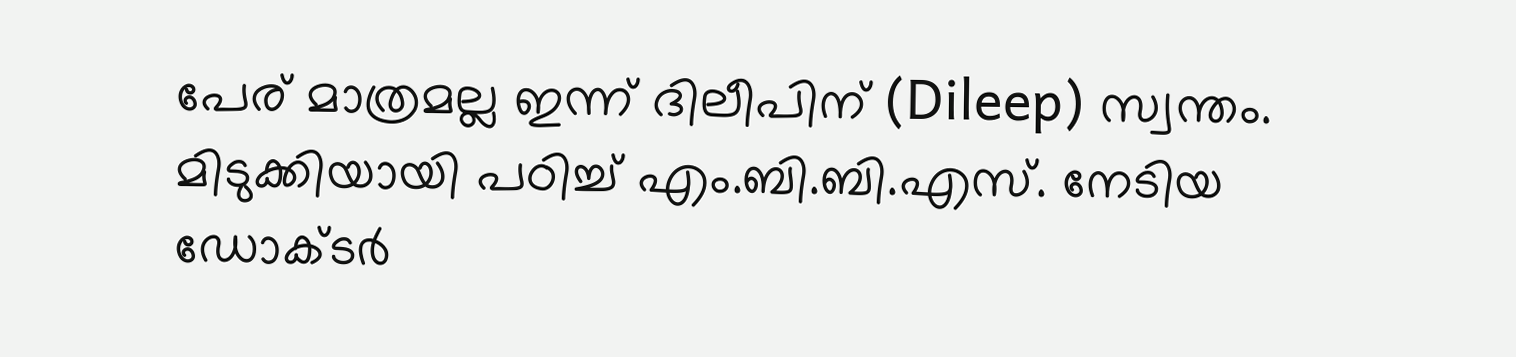പേര് മാത്രമല്ല ഇന്ന് ദിലീപിന് (Dileep) സ്വന്തം. മിടുക്കിയായി പഠിച്ച്‌ എം.ബി.ബി.എസ്. നേടിയ ഡോക്‌ടർ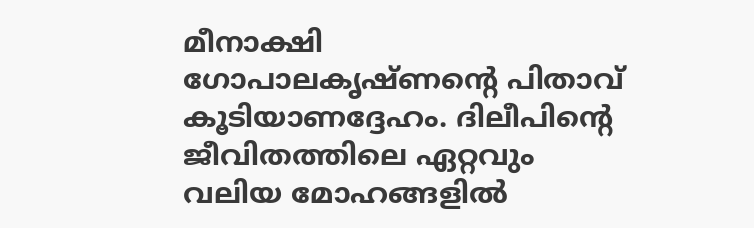മീനാക്ഷി ഗോപാലകൃഷ്ണന്റെ പിതാവ് കൂടിയാണദ്ദേഹം. ദിലീപിന്റെ ജീവിതത്തിലെ ഏറ്റവും വലിയ മോഹങ്ങളിൽ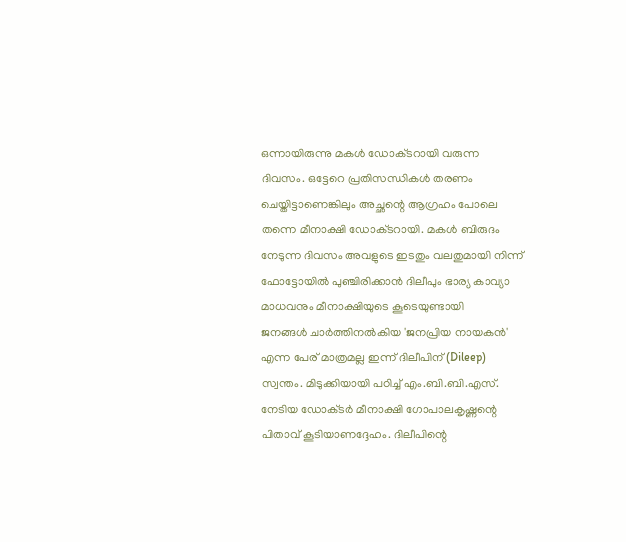ഒന്നായിരുന്നു മകൾ ഡോക്‌ടറായി വരുന്ന ദിവസം. ഒട്ടേറെ പ്രതിസന്ധികൾ തരണം ചെയ്തിട്ടാണെങ്കിലും അച്ഛന്റെ ആഗ്രഹം പോലെ തന്നെ മീനാക്ഷി ഡോക്‌ടറായി. മകൾ ബിരുദം നേടുന്ന ദിവസം അവളുടെ ഇടതും വലതുമായി നിന്ന് ഫോട്ടോയിൽ പുഞ്ചിരിക്കാൻ ദിലീപും ഭാര്യ കാവ്യാ മാധവനും മീനാക്ഷിയുടെ കൂടെയുണ്ടായി
ജനങ്ങൾ ചാർത്തിനൽകിയ 'ജനപ്രിയ നായകൻ' എന്ന പേര് മാത്രമല്ല ഇന്ന് ദിലീപിന് (Dileep) സ്വന്തം. മിടുക്കിയായി പഠിച്ച്‌ എം.ബി.ബി.എസ്. നേടിയ ഡോക്‌ടർ മീനാക്ഷി ഗോപാലകൃഷ്ണന്റെ പിതാവ് കൂടിയാണദ്ദേഹം. ദിലീപിന്റെ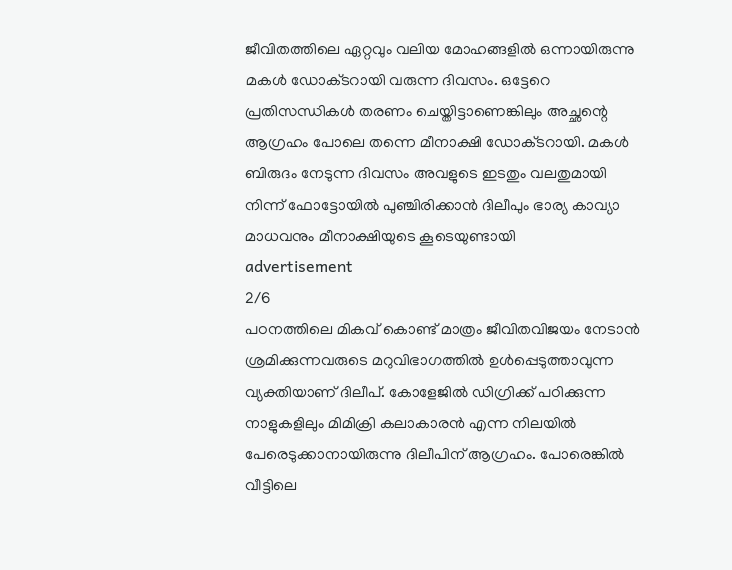ജീവിതത്തിലെ ഏറ്റവും വലിയ മോഹങ്ങളിൽ ഒന്നായിരുന്നു മകൾ ഡോക്‌ടറായി വരുന്ന ദിവസം. ഒട്ടേറെ പ്രതിസന്ധികൾ തരണം ചെയ്തിട്ടാണെങ്കിലും അച്ഛന്റെ ആഗ്രഹം പോലെ തന്നെ മീനാക്ഷി ഡോക്‌ടറായി. മകൾ ബിരുദം നേടുന്ന ദിവസം അവളുടെ ഇടതും വലതുമായി നിന്ന് ഫോട്ടോയിൽ പുഞ്ചിരിക്കാൻ ദിലീപും ഭാര്യ കാവ്യാ മാധവനും മീനാക്ഷിയുടെ കൂടെയുണ്ടായി
advertisement
2/6
പഠനത്തിലെ മികവ് കൊണ്ട് മാത്രം ജീവിതവിജയം നേടാൻ ശ്രമിക്കുന്നവരുടെ മറുവിഭാഗത്തിൽ ഉൾപ്പെടുത്താവുന്ന വ്യക്തിയാണ് ദിലീപ്. കോളേജിൽ ഡിഗ്രിക്ക് പഠിക്കുന്ന നാളുകളിലും മിമിക്രി കലാകാരൻ എന്ന നിലയിൽ പേരെടുക്കാനായിരുന്നു ദിലീപിന് ആഗ്രഹം. പോരെങ്കിൽ വീട്ടിലെ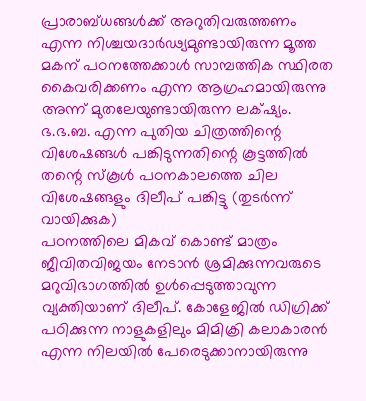പ്രാരാബ്ധങ്ങൾക്ക് അറുതിവരുത്തണം എന്ന നിശ്ചയദാർഢ്യമുണ്ടായിരുന്ന മൂത്ത മകന് പഠനത്തേക്കാൾ സാമ്പത്തിക സ്ഥിരത കൈവരിക്കണം എന്ന ആഗ്രഹമായിരുന്നു അന്ന് മുതലേയുണ്ടായിരുന്ന ലക്‌ഷ്യം. ഭ.ഭ.ബ. എന്ന പുതിയ ചിത്രത്തിന്റെ വിശേഷങ്ങൾ പങ്കിടുന്നതിന്റെ കൂട്ടത്തിൽ തന്റെ സ്കൂൾ പഠനകാലത്തെ ചില വിശേഷങ്ങളും ദിലീപ് പങ്കിട്ടു (തുടർന്ന് വായിക്കുക)
പഠനത്തിലെ മികവ് കൊണ്ട് മാത്രം ജീവിതവിജയം നേടാൻ ശ്രമിക്കുന്നവരുടെ മറുവിഭാഗത്തിൽ ഉൾപ്പെടുത്താവുന്ന വ്യക്തിയാണ് ദിലീപ്. കോളേജിൽ ഡിഗ്രിക്ക് പഠിക്കുന്ന നാളുകളിലും മിമിക്രി കലാകാരൻ എന്ന നിലയിൽ പേരെടുക്കാനായിരുന്നു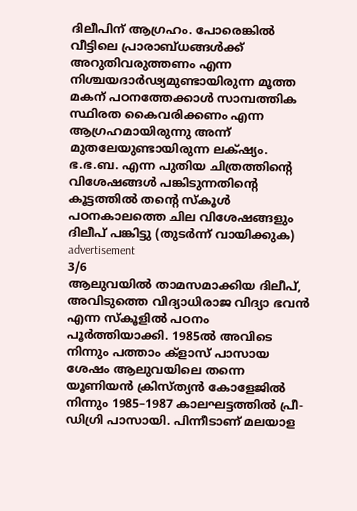ദിലീപിന് ആഗ്രഹം. പോരെങ്കിൽ വീട്ടിലെ പ്രാരാബ്ധങ്ങൾക്ക് അറുതിവരുത്തണം എന്ന നിശ്ചയദാർഢ്യമുണ്ടായിരുന്ന മൂത്ത മകന് പഠനത്തേക്കാൾ സാമ്പത്തിക സ്ഥിരത കൈവരിക്കണം എന്ന ആഗ്രഹമായിരുന്നു അന്ന് മുതലേയുണ്ടായിരുന്ന ലക്‌ഷ്യം. ഭ.ഭ.ബ. എന്ന പുതിയ ചിത്രത്തിന്റെ വിശേഷങ്ങൾ പങ്കിടുന്നതിന്റെ കൂട്ടത്തിൽ തന്റെ സ്കൂൾ പഠനകാലത്തെ ചില വിശേഷങ്ങളും ദിലീപ് പങ്കിട്ടു (തുടർന്ന് വായിക്കുക)
advertisement
3/6
ആലുവയിൽ താമസമാക്കിയ ദിലീപ്, അവിടുത്തെ വിദ്യാധിരാജ വിദ്യാ ഭവൻ എന്ന സ്‌കൂളിൽ പഠനം പൂർത്തിയാക്കി. 1985ൽ അവിടെ നിന്നും പത്താം ക്‌ളാസ് പാസായ ശേഷം ആലുവയിലെ തന്നെ യൂണിയൻ ക്രിസ്ത്യൻ കോളേജിൽ നിന്നും 1985–1987 കാലഘട്ടത്തിൽ പ്രീ-ഡിഗ്രി പാസായി. പിന്നീടാണ് മലയാള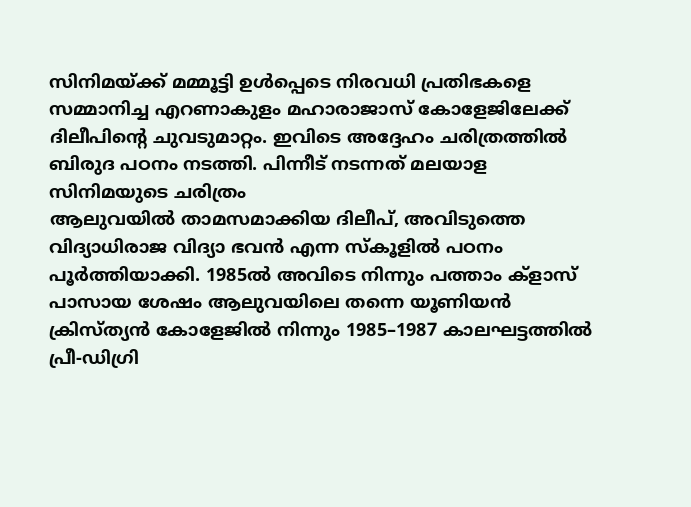സിനിമയ്ക്ക് മമ്മൂട്ടി ഉൾപ്പെടെ നിരവധി പ്രതിഭകളെ സമ്മാനിച്ച എറണാകുളം മഹാരാജാസ് കോളേജിലേക്ക് ദിലീപിന്റെ ചുവടുമാറ്റം. ഇവിടെ അദ്ദേഹം ചരിത്രത്തിൽ ബിരുദ പഠനം നടത്തി. പിന്നീട് നടന്നത് മലയാള സിനിമയുടെ ചരിത്രം
ആലുവയിൽ താമസമാക്കിയ ദിലീപ്, അവിടുത്തെ വിദ്യാധിരാജ വിദ്യാ ഭവൻ എന്ന സ്‌കൂളിൽ പഠനം പൂർത്തിയാക്കി. 1985ൽ അവിടെ നിന്നും പത്താം ക്‌ളാസ് പാസായ ശേഷം ആലുവയിലെ തന്നെ യൂണിയൻ ക്രിസ്ത്യൻ കോളേജിൽ നിന്നും 1985–1987 കാലഘട്ടത്തിൽ പ്രീ-ഡിഗ്രി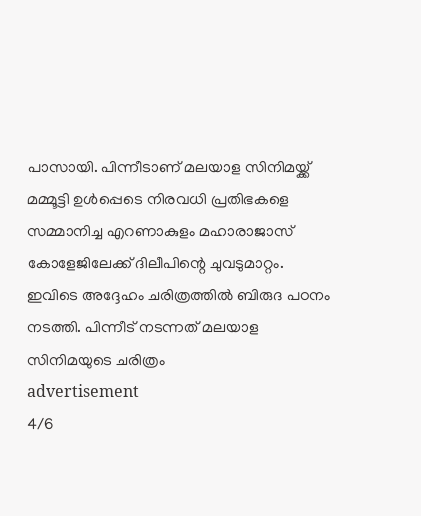പാസായി. പിന്നീടാണ് മലയാള സിനിമയ്ക്ക് മമ്മൂട്ടി ഉൾപ്പെടെ നിരവധി പ്രതിഭകളെ സമ്മാനിച്ച എറണാകുളം മഹാരാജാസ് കോളേജിലേക്ക് ദിലീപിന്റെ ചുവടുമാറ്റം. ഇവിടെ അദ്ദേഹം ചരിത്രത്തിൽ ബിരുദ പഠനം നടത്തി. പിന്നീട് നടന്നത് മലയാള സിനിമയുടെ ചരിത്രം
advertisement
4/6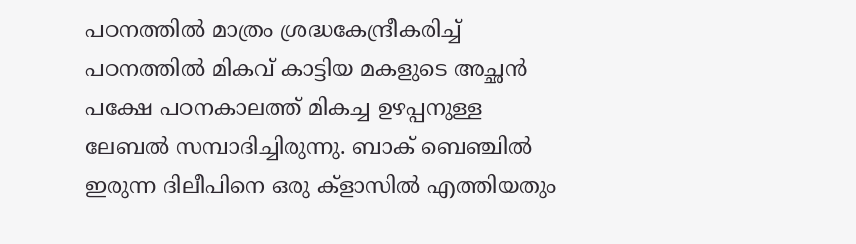പഠനത്തിൽ മാത്രം ശ്രദ്ധകേന്ദ്രീകരിച്ച്‌ പഠനത്തിൽ മികവ് കാട്ടിയ മകളുടെ അച്ഛൻ പക്ഷേ പഠനകാലത്ത് മികച്ച ഉഴപ്പനുള്ള ലേബൽ സമ്പാദിച്ചിരുന്നു. ബാക് ബെഞ്ചിൽ ഇരുന്ന ദിലീപിനെ ഒരു ക്‌ളാസിൽ എത്തിയതും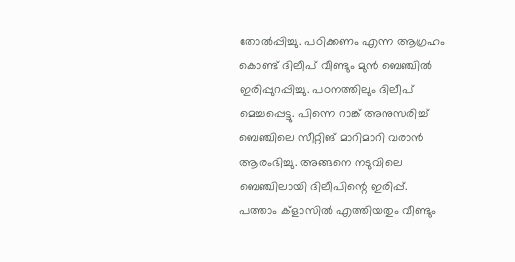തോൽപ്പിച്ചു. പഠിക്കണം എന്ന ആഗ്രഹം കൊണ്ട് ദിലീപ് വീണ്ടും മുൻ ബെഞ്ചിൽ ഇരിപ്പുറപ്പിച്ചു. പഠനത്തിലും ദിലീപ് മെച്ചപ്പെട്ടു. പിന്നെ റാങ്ക് അനുസരിച്ച് ബെഞ്ചിലെ സീറ്റിങ് മാറിമാറി വരാൻ ആരംഭിച്ചു. അങ്ങനെ നടുവിലെ ബെഞ്ചിലായി ദിലീപിന്റെ ഇരിപ്പ്. പത്താം ക്‌ളാസിൽ എത്തിയതും വീണ്ടും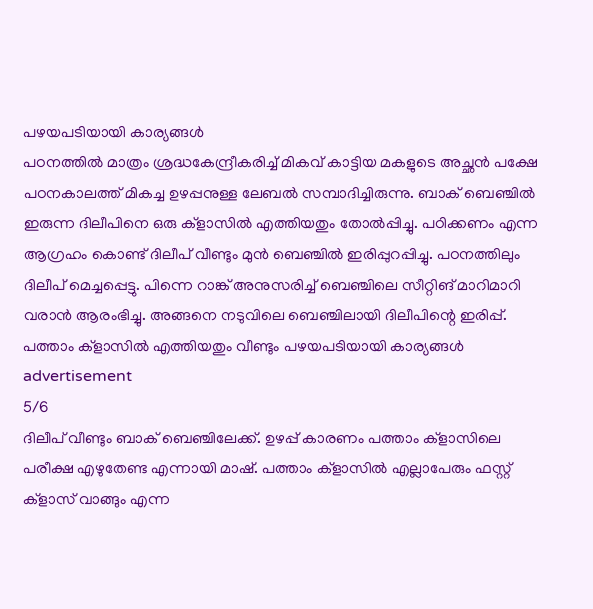പഴയപടിയായി കാര്യങ്ങൾ
പഠനത്തിൽ മാത്രം ശ്രദ്ധകേന്ദ്രീകരിച്ച്‌ മികവ് കാട്ടിയ മകളുടെ അച്ഛൻ പക്ഷേ പഠനകാലത്ത് മികച്ച ഉഴപ്പനുള്ള ലേബൽ സമ്പാദിച്ചിരുന്നു. ബാക് ബെഞ്ചിൽ ഇരുന്ന ദിലീപിനെ ഒരു ക്‌ളാസിൽ എത്തിയതും തോൽപ്പിച്ചു. പഠിക്കണം എന്ന ആഗ്രഹം കൊണ്ട് ദിലീപ് വീണ്ടും മുൻ ബെഞ്ചിൽ ഇരിപ്പുറപ്പിച്ചു. പഠനത്തിലും ദിലീപ് മെച്ചപ്പെട്ടു. പിന്നെ റാങ്ക് അനുസരിച്ച് ബെഞ്ചിലെ സീറ്റിങ് മാറിമാറി വരാൻ ആരംഭിച്ചു. അങ്ങനെ നടുവിലെ ബെഞ്ചിലായി ദിലീപിന്റെ ഇരിപ്പ്. പത്താം ക്‌ളാസിൽ എത്തിയതും വീണ്ടും പഴയപടിയായി കാര്യങ്ങൾ
advertisement
5/6
ദിലീപ് വീണ്ടും ബാക് ബെഞ്ചിലേക്ക്. ഉഴപ്പ് കാരണം പത്താം ക്‌ളാസിലെ പരീക്ഷ എഴുതേണ്ട എന്നായി മാഷ്. പത്താം ക്‌ളാസിൽ എല്ലാപേരും ഫസ്റ്റ് ക്‌ളാസ് വാങ്ങും എന്ന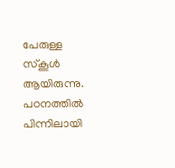പേരുള്ള സ്കൂൾ ആയിരുന്നു. പഠനത്തിൽ പിന്നിലായി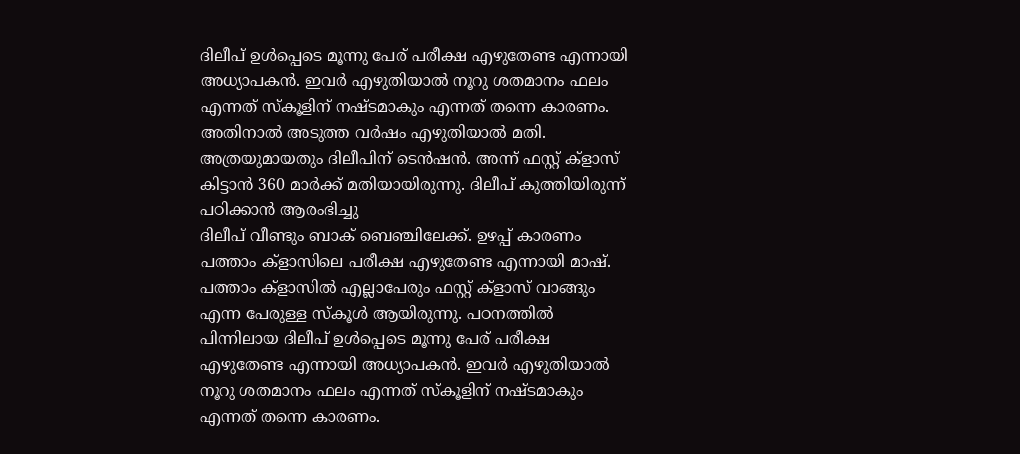ദിലീപ് ഉൾപ്പെടെ മൂന്നു പേര് പരീക്ഷ എഴുതേണ്ട എന്നായി അധ്യാപകൻ. ഇവർ എഴുതിയാൽ നൂറു ശതമാനം ഫലം എന്നത് സ്കൂളിന് നഷ്‌ടമാകും എന്നത് തന്നെ കാരണം. അതിനാൽ അടുത്ത വർഷം എഴുതിയാൽ മതി. അത്രയുമായതും ദിലീപിന് ടെൻഷൻ. അന്ന് ഫസ്റ്റ് ക്‌ളാസ് കിട്ടാൻ 360 മാർക്ക് മതിയായിരുന്നു. ദിലീപ് കുത്തിയിരുന്ന് പഠിക്കാൻ ആരംഭിച്ചു
ദിലീപ് വീണ്ടും ബാക് ബെഞ്ചിലേക്ക്. ഉഴപ്പ് കാരണം പത്താം ക്‌ളാസിലെ പരീക്ഷ എഴുതേണ്ട എന്നായി മാഷ്. പത്താം ക്‌ളാസിൽ എല്ലാപേരും ഫസ്റ്റ് ക്‌ളാസ് വാങ്ങും എന്ന പേരുള്ള സ്കൂൾ ആയിരുന്നു. പഠനത്തിൽ പിന്നിലായ ദിലീപ് ഉൾപ്പെടെ മൂന്നു പേര് പരീക്ഷ എഴുതേണ്ട എന്നായി അധ്യാപകൻ. ഇവർ എഴുതിയാൽ നൂറു ശതമാനം ഫലം എന്നത് സ്കൂളിന് നഷ്‌ടമാകും എന്നത് തന്നെ കാരണം.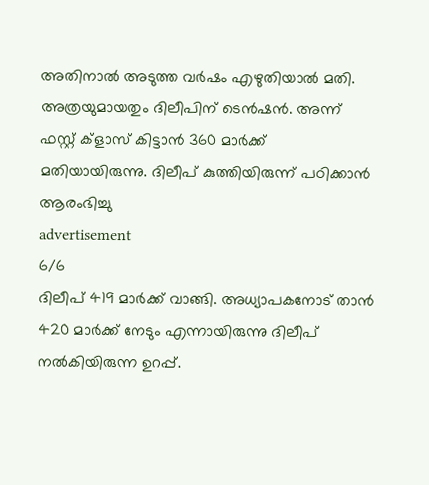അതിനാൽ അടുത്ത വർഷം എഴുതിയാൽ മതി. അത്രയുമായതും ദിലീപിന് ടെൻഷൻ. അന്ന് ഫസ്റ്റ് ക്‌ളാസ് കിട്ടാൻ 360 മാർക്ക് മതിയായിരുന്നു. ദിലീപ് കുത്തിയിരുന്ന് പഠിക്കാൻ ആരംഭിച്ചു
advertisement
6/6
ദിലീപ് 419 മാർക്ക് വാങ്ങി. അധ്യാപകനോട് താൻ 420 മാർക്ക് നേടും എന്നായിരുന്നു ദിലീപ് നൽകിയിരുന്ന ഉറപ്പ്.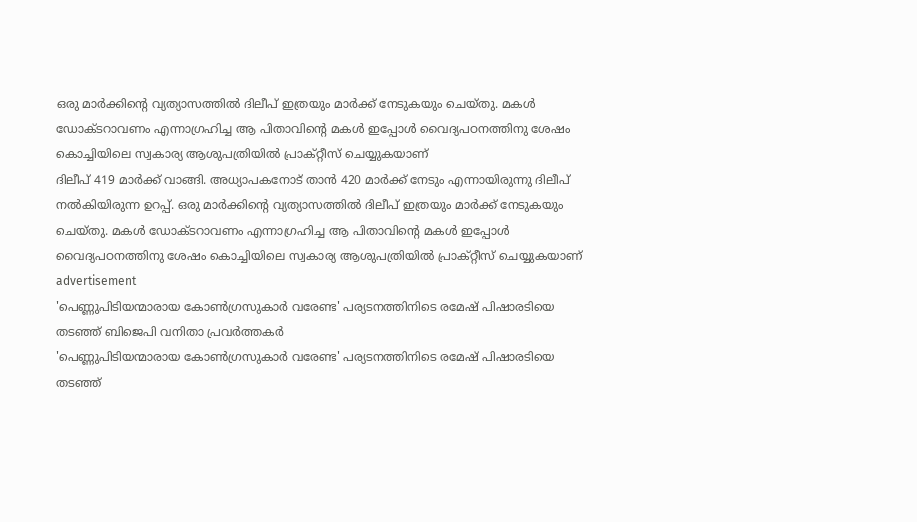ഒരു മാർക്കിന്റെ വ്യത്യാസത്തിൽ ദിലീപ് ഇത്രയും മാർക്ക് നേടുകയും ചെയ്തു. മകൾ ഡോക്‌ടറാവണം എന്നാഗ്രഹിച്ച ആ പിതാവിന്റെ മകൾ ഇപ്പോൾ വൈദ്യപഠനത്തിനു ശേഷം കൊച്ചിയിലെ സ്വകാര്യ ആശുപത്രിയിൽ പ്രാക്റ്റീസ് ചെയ്യുകയാണ്
ദിലീപ് 419 മാർക്ക് വാങ്ങി. അധ്യാപകനോട് താൻ 420 മാർക്ക് നേടും എന്നായിരുന്നു ദിലീപ് നൽകിയിരുന്ന ഉറപ്പ്. ഒരു മാർക്കിന്റെ വ്യത്യാസത്തിൽ ദിലീപ് ഇത്രയും മാർക്ക് നേടുകയും ചെയ്തു. മകൾ ഡോക്‌ടറാവണം എന്നാഗ്രഹിച്ച ആ പിതാവിന്റെ മകൾ ഇപ്പോൾ വൈദ്യപഠനത്തിനു ശേഷം കൊച്ചിയിലെ സ്വകാര്യ ആശുപത്രിയിൽ പ്രാക്റ്റീസ് ചെയ്യുകയാണ്
advertisement
'പെണ്ണുപിടിയന്മാരായ കോൺഗ്രസുകാർ വരേണ്ട' പര്യടനത്തിനിടെ രമേഷ് പിഷാരടിയെ തടഞ്ഞ് ബിജെപി വനിതാ പ്രവർത്തകർ
'പെണ്ണുപിടിയന്മാരായ കോൺഗ്രസുകാർ വരേണ്ട' പര്യടനത്തിനിടെ രമേഷ് പിഷാരടിയെ തടഞ്ഞ്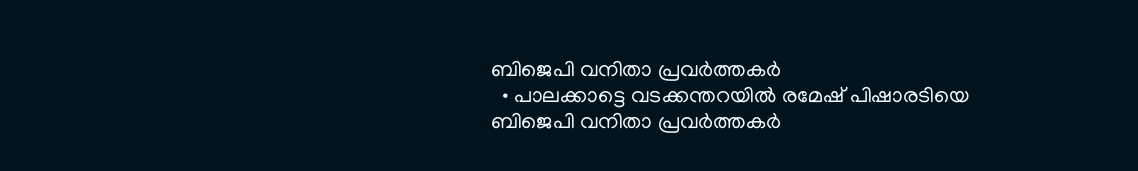ബിജെപി വനിതാ പ്രവർത്തകർ
  • പാലക്കാട്ടെ വടക്കന്തറയിൽ രമേഷ് പിഷാരടിയെ ബിജെപി വനിതാ പ്രവർത്തകർ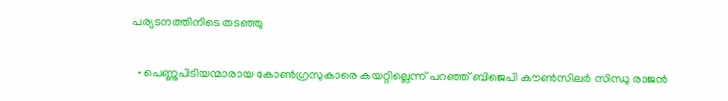പര്യടനത്തിനിടെ തടഞ്ഞു

  • പെണ്ണുപിടിയന്മാരായ കോൺഗ്രസുകാരെ കയറ്റില്ലെന്ന് പറഞ്ഞ് ബിജെപി കൗൺസിലർ സിന്ധു രാജൻ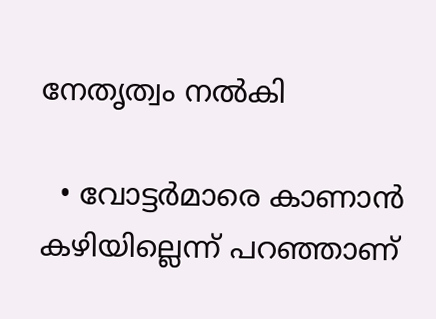നേതൃത്വം നൽകി

  • വോട്ടർമാരെ കാണാൻ കഴിയില്ലെന്ന് പറഞ്ഞാണ്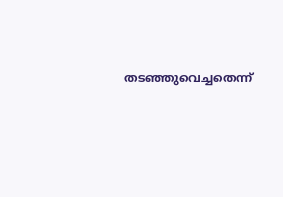തടഞ്ഞുവെച്ചതെന്ന്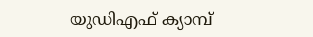യുഡിഎഫ് ക്യാമ്പ്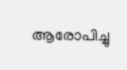ആരോപിച്ചു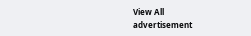View All
advertisement